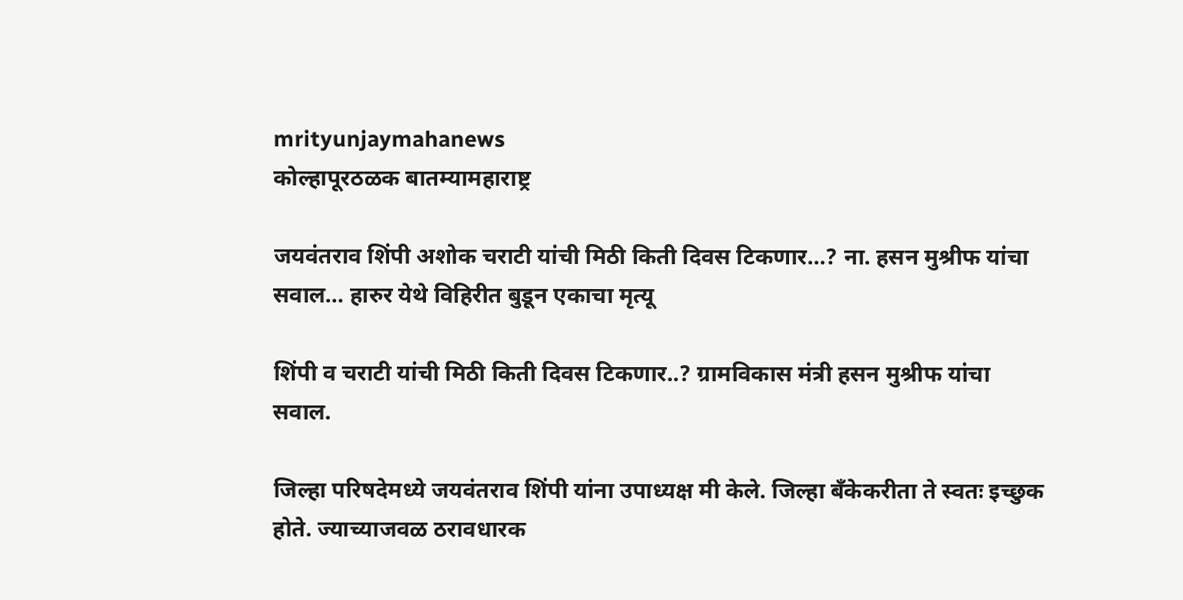mrityunjaymahanews
कोल्हापूरठळक बातम्यामहाराष्ट्र

जयवंतराव शिंपी अशोक चराटी यांची मिठी किती दिवस टिकणार…? ना. हसन मुश्रीफ यांचा सवाल… हारुर येथे विहिरीत बुडून एकाचा मृत्यू

शिंपी व चराटी यांची मिठी किती दिवस टिकणार..? ग्रामविकास मंत्री हसन मुश्रीफ यांचा सवाल.

जिल्हा परिषदेमध्ये जयवंतराव शिंपी यांना उपाध्यक्ष मी केले. जिल्हा बँकेकरीता ते स्वतः इच्छुक होते. ज्याच्याजवळ ठरावधारक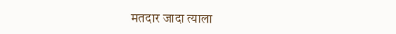मतदार जादा त्याला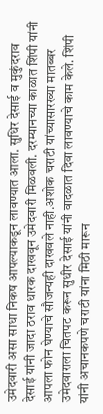उमेदवारी असा साधा निकष आपल्याकडून लावण्यात आला. सुधिर देसाई व मुकुंदराव देसाई यांनी जादा ठराव धारक दाखवून उमेदवारी मिळवली. दरम्यानच्या काळात शिंपी यांनी आपला फोन घेण्याचे सौजन्यही दाखवले नाही.अशोक चराटी यांच्यासारख्या मातब्बर उमेदवाराला चितपट करून सुधीर देसाई यांनी वादळात दिवा लावण्याचे काम केले. शिंपी यांनी अचानकपणे चराटी यांना मिठी मारून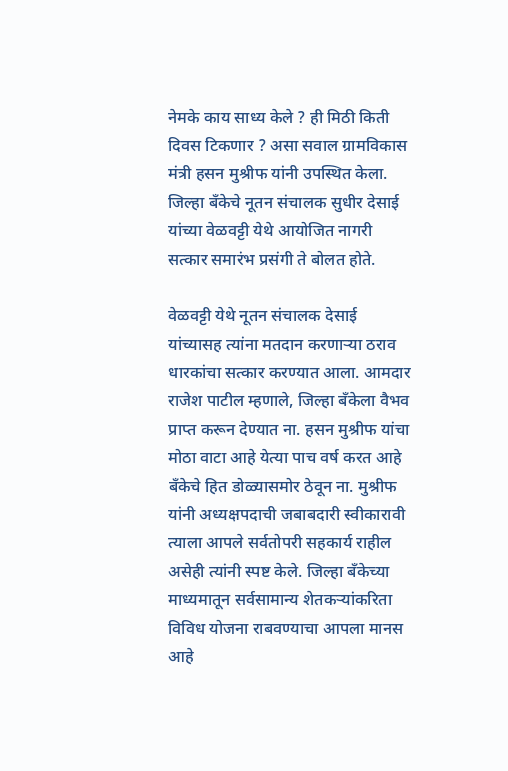नेमके काय साध्य केले ? ही मिठी किती दिवस टिकणार ? असा सवाल ग्रामविकास मंत्री हसन मुश्रीफ यांनी उपस्थित केला. जिल्हा बँकेचे नूतन संचालक सुधीर देसाई यांच्या वेळवट्टी येथे आयोजित नागरी सत्कार समारंभ प्रसंगी ते बोलत होते.

वेळवट्टी येथे नूतन संचालक देसाई यांच्यासह त्यांना मतदान करणाऱ्या ठराव धारकांचा सत्कार करण्यात आला. आमदार राजेश पाटील म्हणाले, जिल्हा बँकेला वैभव प्राप्त करून देण्यात ना. हसन मुश्रीफ यांचा मोठा वाटा आहे येत्या पाच वर्ष करत आहे बँकेचे हित डोळ्यासमोर ठेवून ना. मुश्रीफ यांनी अध्यक्षपदाची जबाबदारी स्वीकारावी त्याला आपले सर्वतोपरी सहकार्य राहील असेही त्यांनी स्पष्ट केले. जिल्हा बँकेच्या माध्यमातून सर्वसामान्य शेतकऱ्यांकरिता विविध योजना राबवण्याचा आपला मानस आहे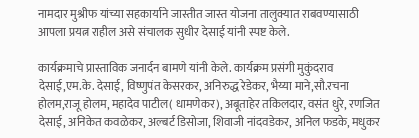नामदार मुश्रीफ यांच्या सहकार्याने जास्तीत जास्त योजना तालुक्यात राबवण्यासाठी आपला प्रयत्न राहील असे संचालक सुधीर देसाई यांनी स्पष्ट केले.

कार्यक्रमाचे प्रास्ताविक जनार्दन बामणे यांनी केले. कार्यक्रम प्रसंगी मुकुंदराव देसाई,एम.के. देसाई, विष्णुपंत केसरकर, अनिरुद्ध रेडेकर, भैय्या माने,सौ.रचना होलम,राजू होलम, महादेव पाटील( धामणेकर), अबूताहेर तकिलदार, वसंत धुरे, रणजित देसाई, अनिकेत कवळेकर, अल्बर्ट डिसोजा, शिवाजी नांदवडेकर, अनिल फडके, मधुकर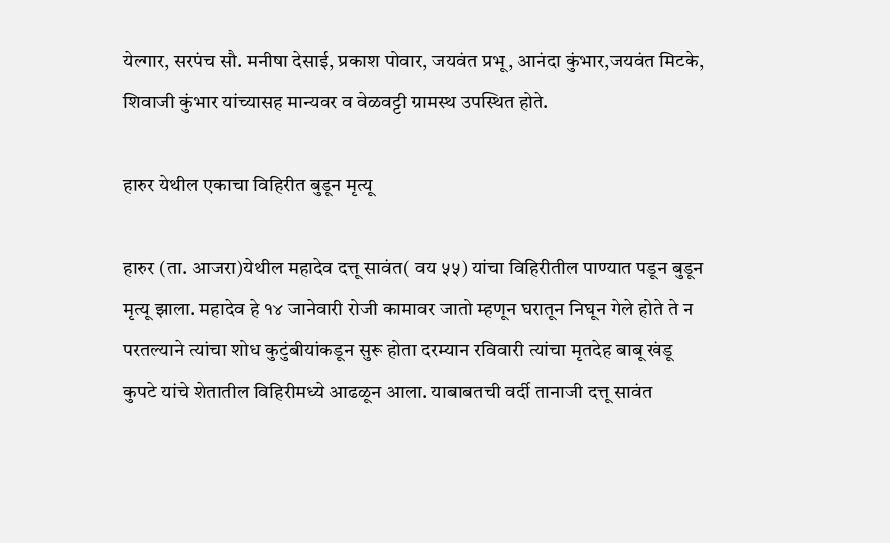येल्गार, सरपंच सौ. मनीषा देसाई, प्रकाश पोवार, जयवंत प्रभू, आनंदा कुंभार,जयवंत मिटके, शिवाजी कुंभार यांच्यासह मान्यवर व वेळवट्टी ग्रामस्थ उपस्थित होते.

हारुर येथील एकाचा विहिरीत बुडून मृत्यू

हारुर (ता. आजरा)येथील महादेव दत्तू सावंत( वय ५५) यांचा विहिरीतील पाण्यात पडून बुडून मृत्यू झाला. महादेव हे १४ जानेवारी रोजी कामावर जातो म्हणून घरातून निघून गेले होते ते न परतल्याने त्यांचा शोध कुटुंबीयांकडून सुरू होता दरम्यान रविवारी त्यांचा मृतदेह बाबू खंडू कुपटे यांचे शेतातील विहिरीमध्ये आढळून आला. याबाबतची वर्दी तानाजी दत्तू सावंत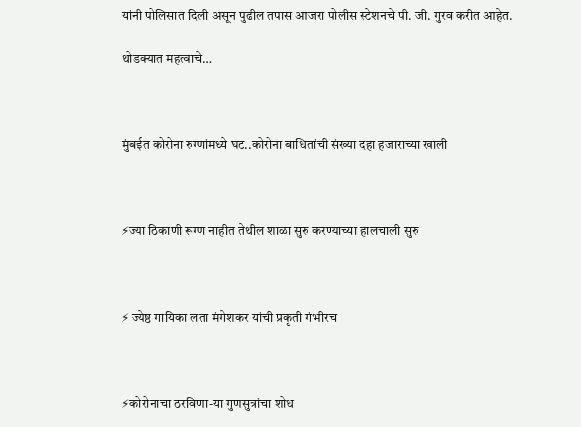यांनी पोलिसात दिली असून पुढील तपास आजरा पोलीस स्टेशनचे पी. जी. गुरव करीत आहेत.

थोडक्यात महत्वाचे…



मुंबईत कोरोना रुग्णांमध्ये घट..कोरोना बाधितांची संख्या दहा हजाराच्या खाली



⚡ज्या ठिकाणी रूग्ण नाहीत तेथील शाळा सुरु करण्याच्या हालचाली सुरु



⚡ ज्येष्ठ गायिका लता मंगेशकर यांची प्रकृती गंभीरच



⚡कोरोनाचा ठरविणा-या गुणसुत्रांचा शोध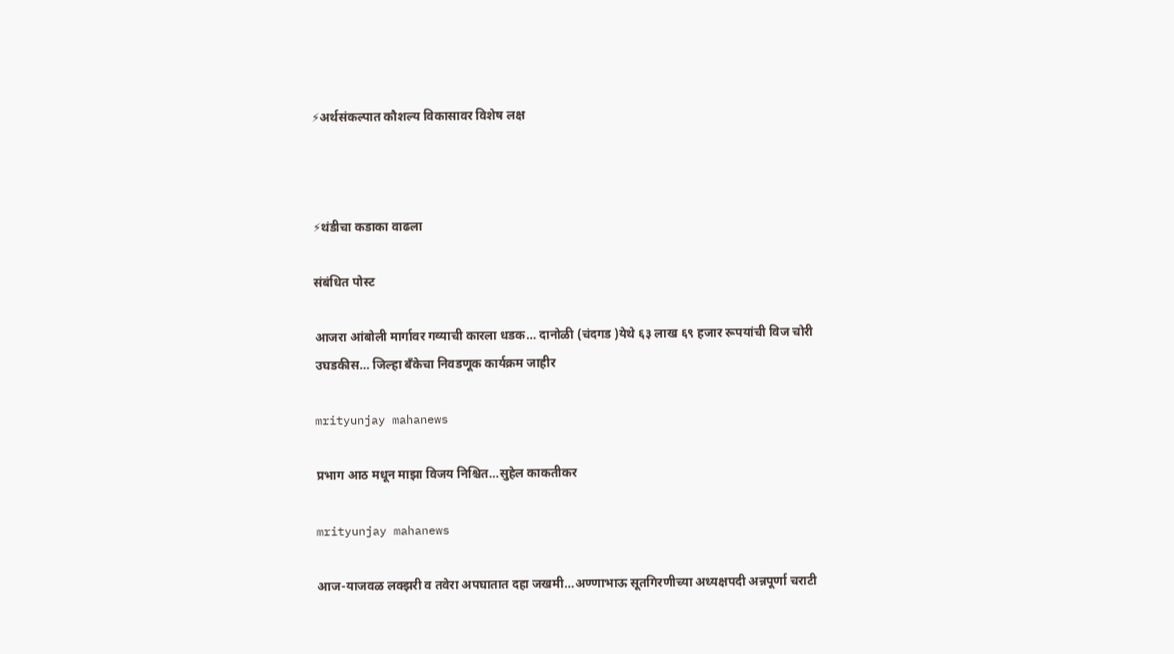⚡अर्थसंकल्पात कौशल्य विकासावर विशेष लक्ष



⚡थंडीचा कडाका वाढला

संबंधित पोस्ट

आजरा आंबोली मार्गावर गव्याची कारला धडक… दानोळी (चंदगड )येथे ६३ लाख ६९ हजार रूपयांची विज चोरी उघडकीस… जिल्हा बँकेचा निवडणूक कार्यक्रम जाहीर

mrityunjay mahanews

प्रभाग आठ मधून माझा विजय निश्चित…सुहेल काकतीकर

mrityunjay mahanews

आज-याजवळ लक्झरी व तवेरा अपघातात दहा जखमी…अण्णाभाऊ सूतगिरणीच्या अध्यक्षपदी अन्नपूर्णा चराटी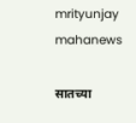mrityunjay mahanews

सातच्या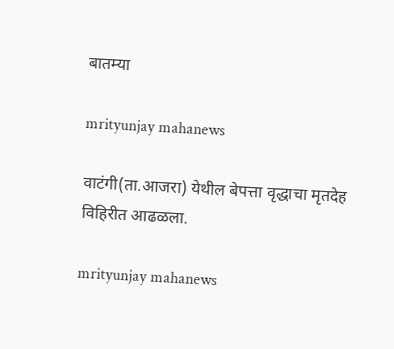बातम्या

mrityunjay mahanews

वाटंगी(ता.आजरा) येथील बेपत्ता वृद्धाचा मृतदेह विहिरीत आढळला.

mrityunjay mahanews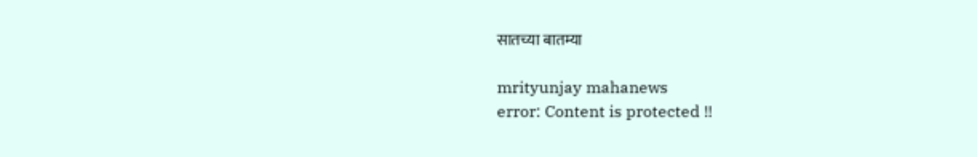सातच्या बातम्या

mrityunjay mahanews
error: Content is protected !!